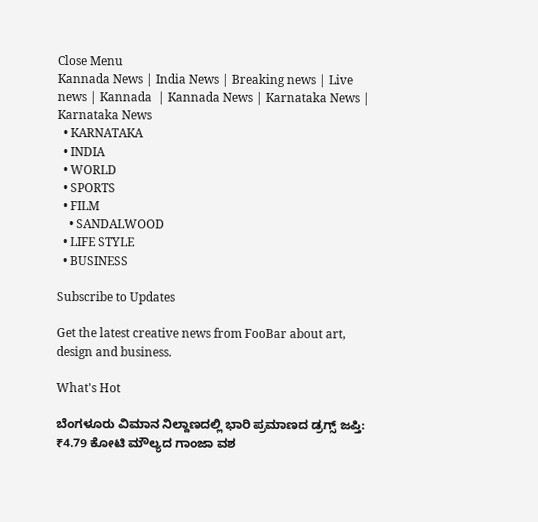Close Menu
Kannada News | India News | Breaking news | Live news | Kannada  | Kannada News | Karnataka News | Karnataka News
  • KARNATAKA
  • INDIA
  • WORLD
  • SPORTS
  • FILM
    • SANDALWOOD
  • LIFE STYLE
  • BUSINESS

Subscribe to Updates

Get the latest creative news from FooBar about art, design and business.

What's Hot

ಬೆಂಗಳೂರು ವಿಮಾನ ನಿಲ್ದಾಣದಲ್ಲಿ ಭಾರಿ ಪ್ರಮಾಣದ ಡ್ರಗ್ಸ್ ಜಪ್ತಿ: ₹4.79 ಕೋಟಿ ಮೌಲ್ಯದ ಗಾಂಜಾ ವಶ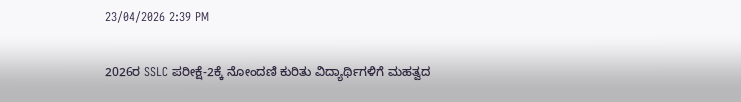23/04/2026 2:39 PM

2026ರ SSLC ಪರೀಕ್ಷೆ-2ಕ್ಕೆ ನೋಂದಣಿ ಕುರಿತು ವಿದ್ಯಾರ್ಥಿಗಳಿಗೆ ಮಹತ್ವದ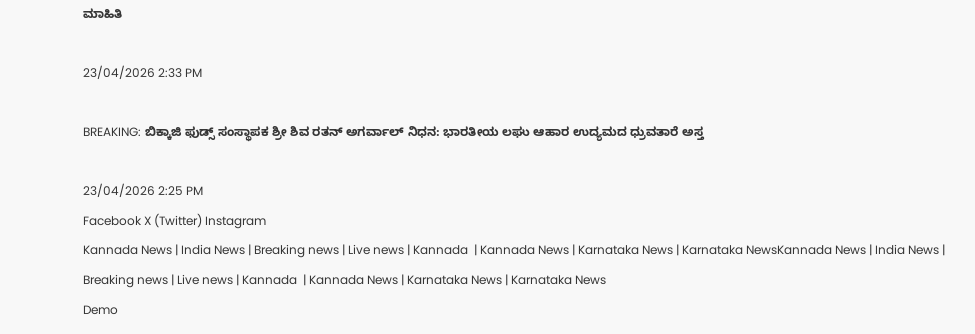ಮಾಹಿತಿ

23/04/2026 2:33 PM

BREAKING: ಬಿಕ್ಕಾಜಿ ಫುಡ್ಸ್ ಸಂಸ್ಥಾಪಕ ಶ್ರೀ ಶಿವ ರತನ್ ಅಗರ್ವಾಲ್ ನಿಧನ: ಭಾರತೀಯ ಲಘು ಆಹಾರ ಉದ್ಯಮದ ಧ್ರುವತಾರೆ ಅಸ್ತ

23/04/2026 2:25 PM
Facebook X (Twitter) Instagram
Kannada News | India News | Breaking news | Live news | Kannada  | Kannada News | Karnataka News | Karnataka NewsKannada News | India News | Breaking news | Live news | Kannada  | Kannada News | Karnataka News | Karnataka News
Demo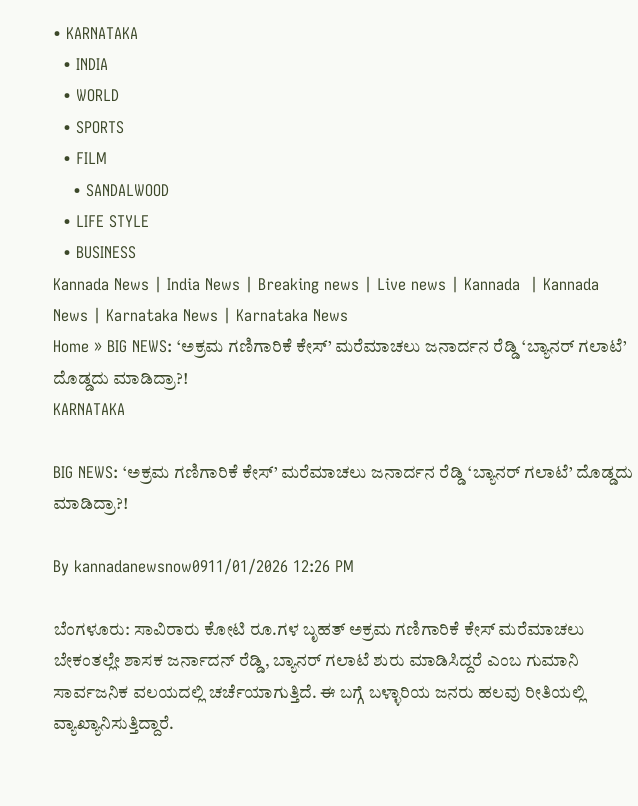• KARNATAKA
  • INDIA
  • WORLD
  • SPORTS
  • FILM
    • SANDALWOOD
  • LIFE STYLE
  • BUSINESS
Kannada News | India News | Breaking news | Live news | Kannada  | Kannada News | Karnataka News | Karnataka News
Home » BIG NEWS: ‘ಅಕ್ರಮ ಗಣಿಗಾರಿಕೆ‌ ಕೇಸ್’ ಮರೆಮಾಚಲು ಜನಾರ್ದನ ರೆಡ್ಡಿ ‘ಬ್ಯಾನರ್ ಗಲಾಟೆ’ ದೊಡ್ಡದು ಮಾಡಿದ್ರಾ?!
KARNATAKA

BIG NEWS: ‘ಅಕ್ರಮ ಗಣಿಗಾರಿಕೆ‌ ಕೇಸ್’ ಮರೆಮಾಚಲು ಜನಾರ್ದನ ರೆಡ್ಡಿ ‘ಬ್ಯಾನರ್ ಗಲಾಟೆ’ ದೊಡ್ಡದು ಮಾಡಿದ್ರಾ?!

By kannadanewsnow0911/01/2026 12:26 PM

ಬೆಂಗಳೂರು: ಸಾವಿರಾರು ಕೋಟಿ ರೂ.ಗಳ ಬೃಹತ್ ಅಕ್ರಮ ಗಣಿಗಾರಿಕೆ ಕೇಸ್ ಮರೆಮಾಚಲು ಬೇಕಂತಲ್ಲೇ ಶಾಸಕ ಜರ್ನಾದನ್ ರೆಡ್ಡಿ, ಬ್ಯಾನರ್ ಗಲಾಟೆ ಶುರು ಮಾಡಿಸಿದ್ದರೆ ಎಂಬ ಗುಮಾನಿ ಸಾರ್ವಜನಿಕ ವಲಯದಲ್ಲಿ ಚರ್ಚೆಯಾಗುತ್ತಿದೆ. ಈ ಬಗ್ಗೆ ಬಳ್ಳಾರಿಯ ಜನರು ಹಲವು ರೀತಿಯಲ್ಲಿ ವ್ಯಾಖ್ಯಾನಿಸುತ್ತಿದ್ದಾರೆ.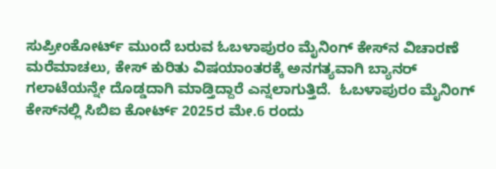ಸುಪ್ರೀಂಕೋರ್ಟ್‌‌ ಮುಂದೆ ಬರುವ ಓಬಳಾಪುರಂ ಮೈನಿಂಗ್ ಕೇಸ್‌‌ನ ವಿಚಾರಣೆ ಮರೆಮಾಚಲು, ಕೇಸ್ ಕುರಿತು ವಿಷಯಾಂತರಕ್ಕೆ ಅನಗತ್ಯವಾಗಿ ಬ್ಯಾನರ್ ಗಲಾಟೆಯನ್ನೇ ದೊಡ್ಡದಾಗಿ ಮಾಡ್ತಿದ್ದಾರೆ ಎನ್ನಲಾಗುತ್ತಿದೆ.  ಓಬಳಾಪುರಂ ಮೈನಿಂಗ್ ಕೇಸ್‌‌‌‌ನಲ್ಲಿ ಸಿಬಿಐ ಕೋರ್ಟ್ 2025ರ ಮೇ.6 ರಂದು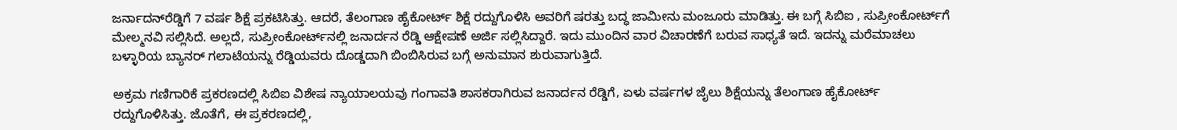ಜರ್ನಾದನ್‌‌‌‌ರೆಡ್ಡಿಗೆ 7 ವರ್ಷ ಶಿಕ್ಷೆ ಪ್ರಕಟಿಸಿತ್ತು. ಆದರೆ, ತೆಲಂಗಾಣ ಹೈಕೋರ್ಟ್ ಶಿಕ್ಷೆ ರದ್ದುಗೊಳಿಸಿ ಅವರಿಗೆ ಷರತ್ತು ಬದ್ಧ ಜಾಮೀನು ಮಂಜೂರು ಮಾಡಿತ್ತು. ಈ ಬಗ್ಗೆ ಸಿಬಿಐ , ಸುಪ್ರೀಂಕೋರ್ಟ್‌‌ಗೆ ಮೇಲ್ಮನವಿ ಸಲ್ಲಿಸಿದೆ. ಅಲ್ಲದೆ, ಸುಪ್ರೀಂಕೋರ್ಟ್‌‌‌‌ನಲ್ಲಿ ಜನಾರ್ದನ ರೆಡ್ಡಿ ಆಕ್ಷೇಪಣೆ ಅರ್ಜಿ ಸಲ್ಲಿಸಿದ್ದಾರೆ. ಇದು ಮುಂದಿನ ವಾರ ವಿಚಾರಣೆಗೆ ಬರುವ ಸಾಧ್ಯತೆ ಇದೆ‌. ಇದನ್ನು ಮರೆಮಾಚಲು ಬಳ್ಳಾರಿಯ ಬ್ಯಾನರ್ ಗಲಾಟೆಯನ್ನು ರೆಡ್ಡಿಯವರು ದೊಡ್ಡದಾಗಿ ಬಿಂಬಿಸಿರುವ ಬಗ್ಗೆ ಅನುಮಾನ ಶುರುವಾಗುತ್ತಿದೆ.

ಅಕ್ರಮ ಗಣಿಗಾರಿಕೆ ಪ್ರಕರಣದಲ್ಲಿ ಸಿಬಿಐ ವಿಶೇಷ ನ್ಯಾಯಾಲಯವು ಗಂಗಾವತಿ ಶಾಸಕರಾಗಿರುವ ಜನಾರ್ದನ ರೆಡ್ಡಿಗೆ, ಏಳು ವರ್ಷಗಳ ಜೈಲು ಶಿಕ್ಷೆಯನ್ನು ತೆಲಂಗಾಣ ಹೈಕೋರ್ಟ್ ರದ್ದುಗೊಳಿಸಿತ್ತು. ಜೊತೆಗೆ, ಈ ಪ್ರಕರಣದಲ್ಲಿ,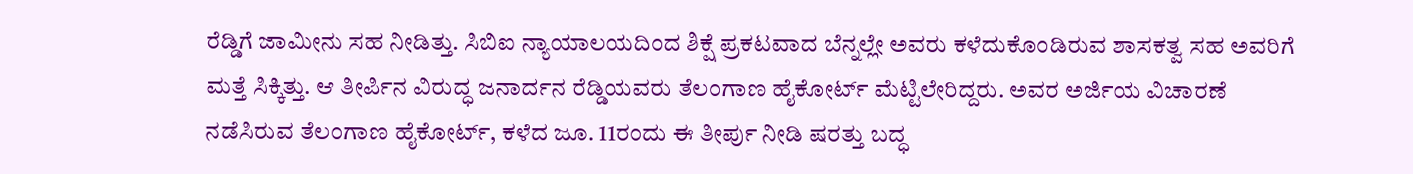ರೆಡ್ಡಿಗೆ ಜಾಮೀನು ಸಹ ನೀಡಿತ್ತು. ಸಿಬಿಐ ನ್ಯಾಯಾಲಯದಿಂದ ಶಿಕ್ಷೆ ಪ್ರಕಟವಾದ ಬೆನ್ನಲ್ಲೇ ಅವರು ಕಳೆದುಕೊಂಡಿರುವ ಶಾಸಕತ್ವ ಸಹ ಅವರಿಗೆ ಮತ್ತೆ ಸಿಕ್ಕಿತ್ತು. ಆ ತೀರ್ಪಿನ ವಿರುದ್ಧ ಜನಾರ್ದನ ರೆಡ್ಡಿಯವರು ತೆಲಂಗಾಣ ಹೈಕೋರ್ಟ್ ಮೆಟ್ಟಿಲೇರಿದ್ದರು. ಅವರ ಅರ್ಜಿಯ ವಿಚಾರಣೆ ನಡೆಸಿರುವ ತೆಲಂಗಾಣ ಹೈಕೋರ್ಟ್, ಕಳೆದ ಜೂ. 11ರಂದು ಈ ತೀರ್ಪು ನೀಡಿ ಷರತ್ತು ಬದ್ಧ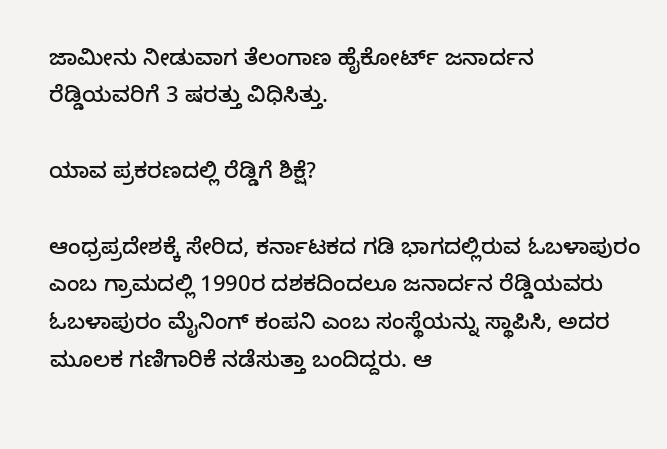ಜಾಮೀನು ನೀಡುವಾಗ ತೆಲಂಗಾಣ ಹೈಕೋರ್ಟ್ ಜನಾರ್ದನ ರೆಡ್ಡಿಯವರಿಗೆ 3 ಷರತ್ತು ವಿಧಿಸಿತ್ತು.

ಯಾವ ಪ್ರಕರಣದಲ್ಲಿ ರೆಡ್ಡಿಗೆ ಶಿಕ್ಷೆ?

ಆಂಧ್ರಪ್ರದೇಶಕ್ಕೆ ಸೇರಿದ, ಕರ್ನಾಟಕದ ಗಡಿ ಭಾಗದಲ್ಲಿರುವ ಓಬಳಾಪುರಂ ಎಂಬ ಗ್ರಾಮದಲ್ಲಿ 1990ರ ದಶಕದಿಂದಲೂ ಜನಾರ್ದನ ರೆಡ್ಡಿಯವರು ಓಬಳಾಪುರಂ ಮೈನಿಂಗ್ ಕಂಪನಿ ಎಂಬ ಸಂಸ್ಥೆಯನ್ನು ಸ್ಥಾಪಿಸಿ, ಅದರ ಮೂಲಕ ಗಣಿಗಾರಿಕೆ ನಡೆಸುತ್ತಾ ಬಂದಿದ್ದರು. ಆ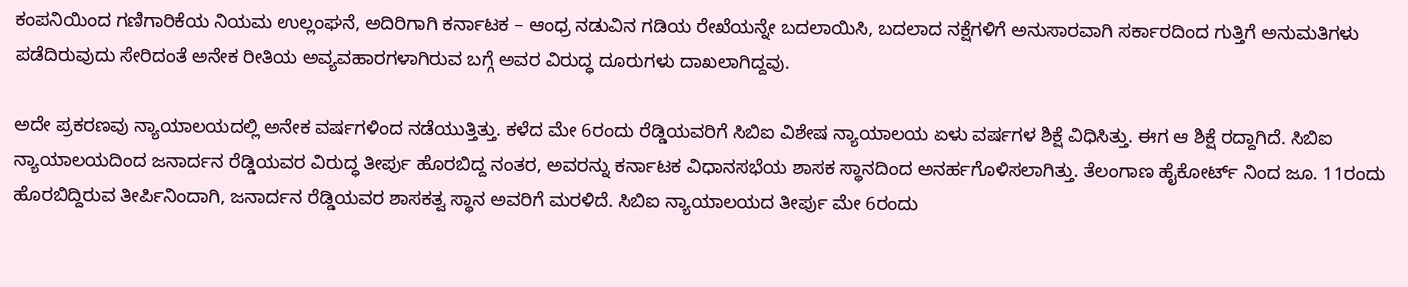ಕಂಪನಿಯಿಂದ ಗಣಿಗಾರಿಕೆಯ ನಿಯಮ ಉಲ್ಲಂಘನೆ, ಅದಿರಿಗಾಗಿ ಕರ್ನಾಟಕ – ಆಂಧ್ರ ನಡುವಿನ ಗಡಿಯ ರೇಖೆಯನ್ನೇ ಬದಲಾಯಿಸಿ, ಬದಲಾದ ನಕ್ಷೆಗಳಿಗೆ ಅನುಸಾರವಾಗಿ ಸರ್ಕಾರದಿಂದ ಗುತ್ತಿಗೆ ಅನುಮತಿಗಳು ಪಡೆದಿರುವುದು ಸೇರಿದಂತೆ ಅನೇಕ ರೀತಿಯ ಅವ್ಯವಹಾರಗಳಾಗಿರುವ ಬಗ್ಗೆ ಅವರ ವಿರುದ್ಧ ದೂರುಗಳು ದಾಖಲಾಗಿದ್ದವು.

ಅದೇ ಪ್ರಕರಣವು ನ್ಯಾಯಾಲಯದಲ್ಲಿ ಅನೇಕ ವರ್ಷಗಳಿಂದ ನಡೆಯುತ್ತಿತ್ತು. ಕಳೆದ ಮೇ 6ರಂದು ರೆಡ್ಡಿಯವರಿಗೆ ಸಿಬಿಐ ವಿಶೇಷ ನ್ಯಾಯಾಲಯ ಏಳು ವರ್ಷಗಳ ಶಿಕ್ಷೆ ವಿಧಿಸಿತ್ತು. ಈಗ ಆ ಶಿಕ್ಷೆ ರದ್ದಾಗಿದೆ. ಸಿಬಿಐ ನ್ಯಾಯಾಲಯದಿಂದ ಜನಾರ್ದನ ರೆಡ್ಡಿಯವರ ವಿರುದ್ಧ ತೀರ್ಪು ಹೊರಬಿದ್ದ ನಂತರ, ಅವರನ್ನು ಕರ್ನಾಟಕ ವಿಧಾನಸಭೆಯ ಶಾಸಕ ಸ್ಥಾನದಿಂದ ಅನರ್ಹಗೊಳಿಸಲಾಗಿತ್ತು. ತೆಲಂಗಾಣ ಹೈಕೋರ್ಟ್ ನಿಂದ ಜೂ. 11ರಂದು ಹೊರಬಿದ್ದಿರುವ ತೀರ್ಪಿನಿಂದಾಗಿ, ಜನಾರ್ದನ ರೆಡ್ಡಿಯವರ ಶಾಸಕತ್ವ ಸ್ಥಾನ ಅವರಿಗೆ ಮರಳಿದೆ. ಸಿಬಿಐ ನ್ಯಾಯಾಲಯದ ತೀರ್ಪು ಮೇ 6ರಂದು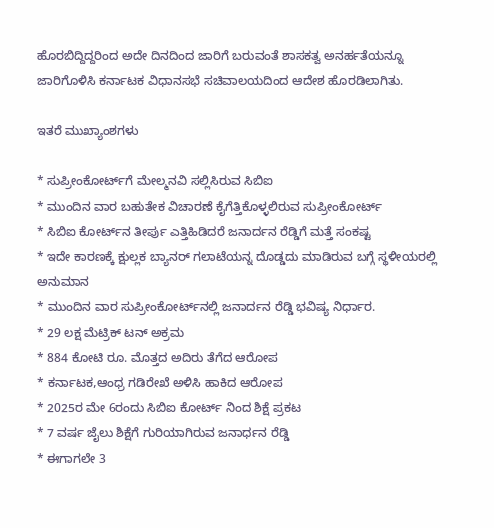ಹೊರಬಿದ್ದಿದ್ದರಿಂದ ಅದೇ ದಿನದಿಂದ ಜಾರಿಗೆ ಬರುವಂತೆ ಶಾಸಕತ್ವ ಅನರ್ಹತೆಯನ್ನೂ ಜಾರಿಗೊಳಿಸಿ ಕರ್ನಾಟಕ ವಿಧಾನಸಭೆ ಸಚಿವಾಲಯದಿಂದ ಆದೇಶ ಹೊರಡಿಲಾಗಿತು.

ಇತರೆ ಮುಖ್ಯಾಂಶಗಳು

* ಸುಪ್ರೀಂಕೋರ್ಟ್‌‌‌‌ಗೆ ಮೇಲ್ಮನವಿ ಸಲ್ಲಿಸಿರುವ ಸಿಬಿಐ
* ಮುಂದಿನ ವಾರ ಬಹುತೇಕ ವಿಚಾರಣೆ ಕೈಗೆತ್ತಿಕೊಳ್ಳಲಿರುವ ಸುಪ್ರೀಂಕೋರ್ಟ್
* ಸಿಬಿಐ ಕೋರ್ಟ್‌‌‌‌ನ ತೀರ್ಪು ಎತ್ತಿಹಿಡಿದರೆ ಜನಾರ್ದನ ರೆಡ್ಡಿಗೆ ಮತ್ತೆ ಸಂಕಷ್ಟ ‌
* ಇದೇ ಕಾರಣಕ್ಕೆ ಕ್ಷುಲ್ಲಕ ಬ್ಯಾನರ್ ಗಲಾಟೆಯನ್ನ ದೊಡ್ಡದು ಮಾಡಿರುವ ಬಗ್ಗೆ ಸ್ಥಳೀಯರಲ್ಲಿ ಅನುಮಾನ
* ಮುಂದಿನ ವಾರ ಸುಪ್ರೀಂಕೋರ್ಟ್‌‌‌‌ನಲ್ಲಿ ಜನಾರ್ದನ ರೆಡ್ಡಿ ಭವಿಷ್ಯ ನಿರ್ಧಾರ.
* 29 ಲಕ್ಷ ಮೆಟ್ರಿಕ್ ಟನ್ ಅಕ್ರಮ
* 884 ಕೋಟಿ ರೂ. ಮೊತ್ತದ ಅದಿರು ತೆಗೆದ ಆರೋಪ
* ಕರ್ನಾಟಕ,ಆಂಧ್ರ ಗಡಿರೇಖೆ ಅಳಿಸಿ ಹಾಕಿದ ಆರೋಪ
* 2025ರ ಮೇ 6ರಂದು ಸಿಬಿಐ ಕೋರ್ಟ್ ನಿಂದ ಶಿಕ್ಷೆ ಪ್ರಕಟ
* 7 ವರ್ಷ ಜೈಲು ಶಿಕ್ಷೆಗೆ ಗುರಿಯಾಗಿರುವ ಜನಾರ್ಧನ ರೆಡ್ಡಿ
* ಈಗಾಗಲೇ 3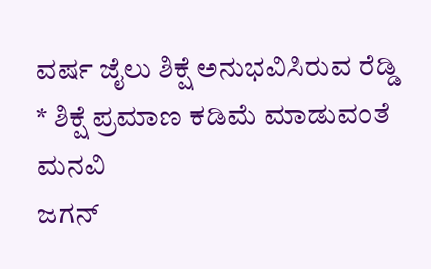ವರ್ಷ ಜೈಲು ಶಿಕ್ಷೆ ಅನುಭವಿಸಿರುವ ರೆಡ್ಡಿ
* ಶಿಕ್ಷೆ ಪ್ರಮಾಣ ಕಡಿಮೆ ಮಾಡುವಂತೆ ಮನವಿ
ಜಗನ್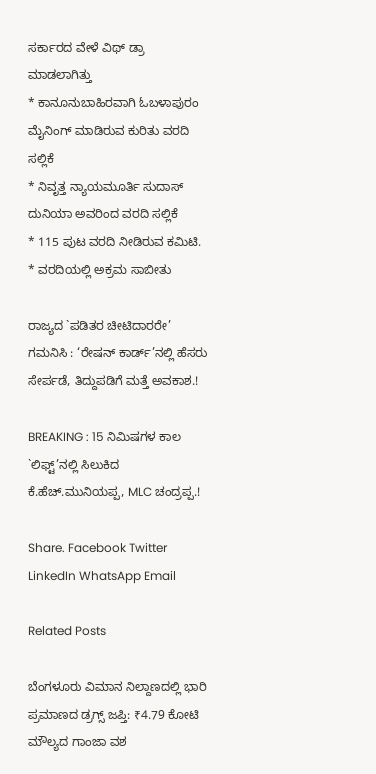ಸರ್ಕಾರದ ವೇಳೆ ವಿಥ್ ಡ್ರಾ ಮಾಡಲಾಗಿತ್ತು
* ಕಾನೂನುಬಾಹಿರವಾಗಿ ಓಬಳಾಪುರಂ ಮೈನಿಂಗ್ ಮಾಡಿರುವ ಕುರಿತು ವರದಿ ಸಲ್ಲಿಕೆ
* ನಿವೃತ್ತ ನ್ಯಾಯಮೂರ್ತಿ ಸುದಾಸ್ ದುನಿಯಾ ಅವರಿಂದ ವರದಿ ಸಲ್ಲಿಕೆ
* 115 ಪುಟ ವರದಿ ನೀಡಿರುವ ಕಮಿಟಿ.
* ವರದಿಯಲ್ಲಿ ಅಕ್ರಮ ಸಾಬೀತು

ರಾಜ್ಯದ `ಪಡಿತರ ಚೀಟಿದಾರರೇ’ ಗಮನಿಸಿ : ‘ರೇಷನ್ ಕಾರ್ಡ್’ನಲ್ಲಿ ಹೆಸರು ಸೇರ್ಪಡೆ, ತಿದ್ದುಪಡಿಗೆ ಮತ್ತೆ ಅವಕಾಶ.!

BREAKING : 15 ನಿಮಿಷಗಳ ಕಾಲ `ಲಿಫ್ಟ್’ನಲ್ಲಿ ಸಿಲುಕಿದ ಕೆ.ಹೆಚ್.ಮುನಿಯಪ್ಪ, MLC ಚಂದ್ರಪ್ಪ.!

Share. Facebook Twitter LinkedIn WhatsApp Email

Related Posts

ಬೆಂಗಳೂರು ವಿಮಾನ ನಿಲ್ದಾಣದಲ್ಲಿ ಭಾರಿ ಪ್ರಮಾಣದ ಡ್ರಗ್ಸ್ ಜಪ್ತಿ: ₹4.79 ಕೋಟಿ ಮೌಲ್ಯದ ಗಾಂಜಾ ವಶ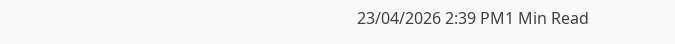23/04/2026 2:39 PM1 Min Read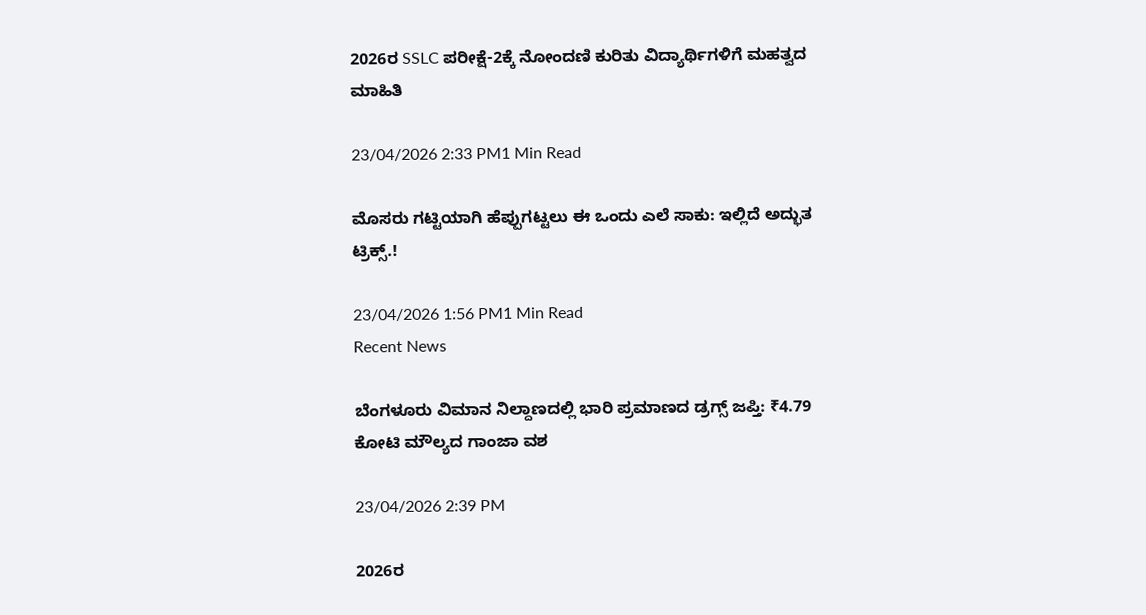2026ರ SSLC ಪರೀಕ್ಷೆ-2ಕ್ಕೆ ನೋಂದಣಿ ಕುರಿತು ವಿದ್ಯಾರ್ಥಿಗಳಿಗೆ ಮಹತ್ವದ ಮಾಹಿತಿ

23/04/2026 2:33 PM1 Min Read

ಮೊಸರು ಗಟ್ಟಿಯಾಗಿ ಹೆಪ್ಪುಗಟ್ಟಲು ಈ ಒಂದು ಎಲೆ ಸಾಕು: ಇಲ್ಲಿದೆ ಅದ್ಭುತ ಟ್ರಿಕ್ಸ್.!

23/04/2026 1:56 PM1 Min Read
Recent News

ಬೆಂಗಳೂರು ವಿಮಾನ ನಿಲ್ದಾಣದಲ್ಲಿ ಭಾರಿ ಪ್ರಮಾಣದ ಡ್ರಗ್ಸ್ ಜಪ್ತಿ: ₹4.79 ಕೋಟಿ ಮೌಲ್ಯದ ಗಾಂಜಾ ವಶ

23/04/2026 2:39 PM

2026ರ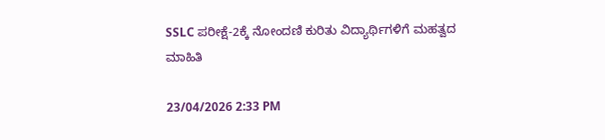SSLC ಪರೀಕ್ಷೆ-2ಕ್ಕೆ ನೋಂದಣಿ ಕುರಿತು ವಿದ್ಯಾರ್ಥಿಗಳಿಗೆ ಮಹತ್ವದ ಮಾಹಿತಿ

23/04/2026 2:33 PM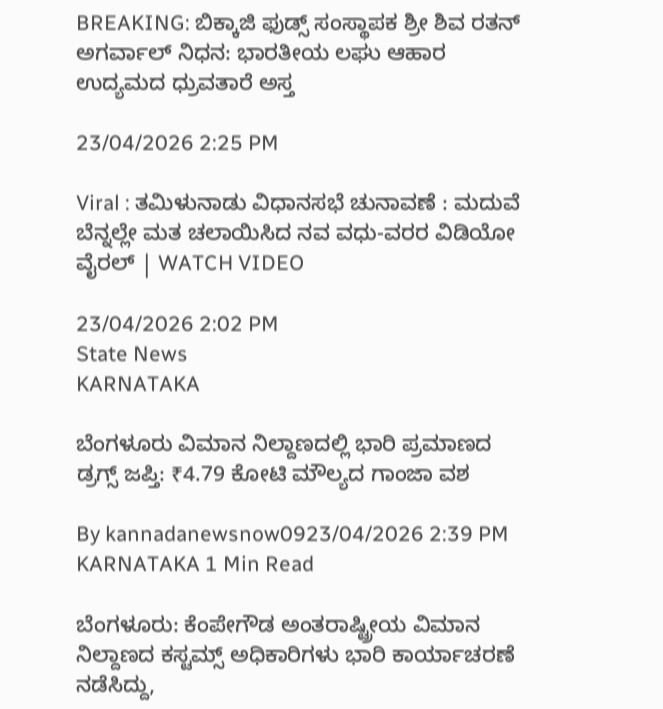BREAKING: ಬಿಕ್ಕಾಜಿ ಫುಡ್ಸ್ ಸಂಸ್ಥಾಪಕ ಶ್ರೀ ಶಿವ ರತನ್ ಅಗರ್ವಾಲ್ ನಿಧನ: ಭಾರತೀಯ ಲಘು ಆಹಾರ ಉದ್ಯಮದ ಧ್ರುವತಾರೆ ಅಸ್ತ

23/04/2026 2:25 PM

Viral : ತಮಿಳುನಾಡು ವಿಧಾನಸಭೆ ಚುನಾವಣೆ : ಮದುವೆ ಬೆನ್ನಲ್ಲೇ ಮತ ಚಲಾಯಿಸಿದ ನವ ವಧು-ವರರ ವಿಡಿಯೋ ವೈರಲ್ | WATCH VIDEO

23/04/2026 2:02 PM
State News
KARNATAKA

ಬೆಂಗಳೂರು ವಿಮಾನ ನಿಲ್ದಾಣದಲ್ಲಿ ಭಾರಿ ಪ್ರಮಾಣದ ಡ್ರಗ್ಸ್ ಜಪ್ತಿ: ₹4.79 ಕೋಟಿ ಮೌಲ್ಯದ ಗಾಂಜಾ ವಶ

By kannadanewsnow0923/04/2026 2:39 PM KARNATAKA 1 Min Read

ಬೆಂಗಳೂರು: ಕೆಂಪೇಗೌಡ ಅಂತರಾಷ್ಟ್ರೀಯ ವಿಮಾನ ನಿಲ್ದಾಣದ ಕಸ್ಟಮ್ಸ್ ಅಧಿಕಾರಿಗಳು ಭಾರಿ ಕಾರ್ಯಾಚರಣೆ ನಡೆಸಿದ್ದು,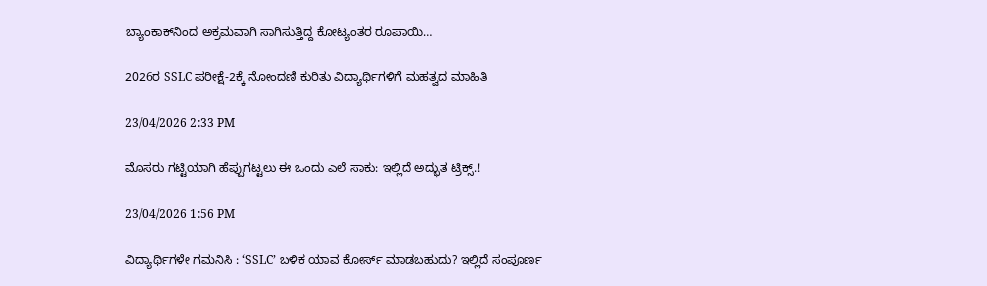ಬ್ಯಾಂಕಾಕ್‌ನಿಂದ ಅಕ್ರಮವಾಗಿ ಸಾಗಿಸುತ್ತಿದ್ದ ಕೋಟ್ಯಂತರ ರೂಪಾಯಿ…

2026ರ SSLC ಪರೀಕ್ಷೆ-2ಕ್ಕೆ ನೋಂದಣಿ ಕುರಿತು ವಿದ್ಯಾರ್ಥಿಗಳಿಗೆ ಮಹತ್ವದ ಮಾಹಿತಿ

23/04/2026 2:33 PM

ಮೊಸರು ಗಟ್ಟಿಯಾಗಿ ಹೆಪ್ಪುಗಟ್ಟಲು ಈ ಒಂದು ಎಲೆ ಸಾಕು: ಇಲ್ಲಿದೆ ಅದ್ಭುತ ಟ್ರಿಕ್ಸ್.!

23/04/2026 1:56 PM

ವಿದ್ಯಾರ್ಥಿಗಳೇ ಗಮನಿಸಿ : ‘SSLC’ ಬಳಿಕ ಯಾವ ಕೋರ್ಸ್ ಮಾಡಬಹುದು? ಇಲ್ಲಿದೆ ಸಂಪೂರ್ಣ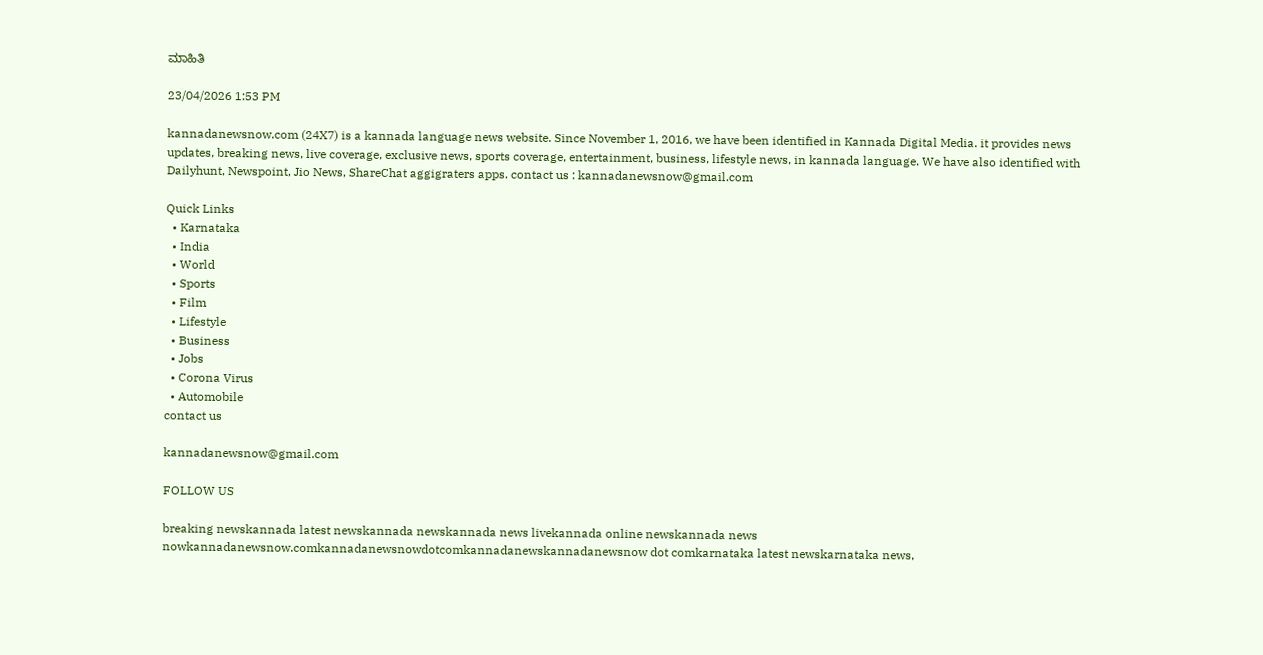ಮಾಹಿತಿ

23/04/2026 1:53 PM

kannadanewsnow.com (24X7) is a kannada language news website. Since November 1, 2016, we have been identified in Kannada Digital Media. it provides news updates, breaking news, live coverage, exclusive news, sports coverage, entertainment, business, lifestyle news, in kannada language. We have also identified with Dailyhunt, Newspoint, Jio News, ShareChat aggigraters apps. contact us : kannadanewsnow@gmail.com

Quick Links
  • Karnataka
  • India
  • World
  • Sports
  • Film
  • Lifestyle
  • Business
  • Jobs
  • Corona Virus
  • Automobile
contact us

kannadanewsnow@gmail.com

FOLLOW US

breaking newskannada latest newskannada newskannada news livekannada online newskannada news nowkannadanewsnow.comkannadanewsnowdotcomkannadanewskannadanewsnow dot comkarnataka latest newskarnataka news,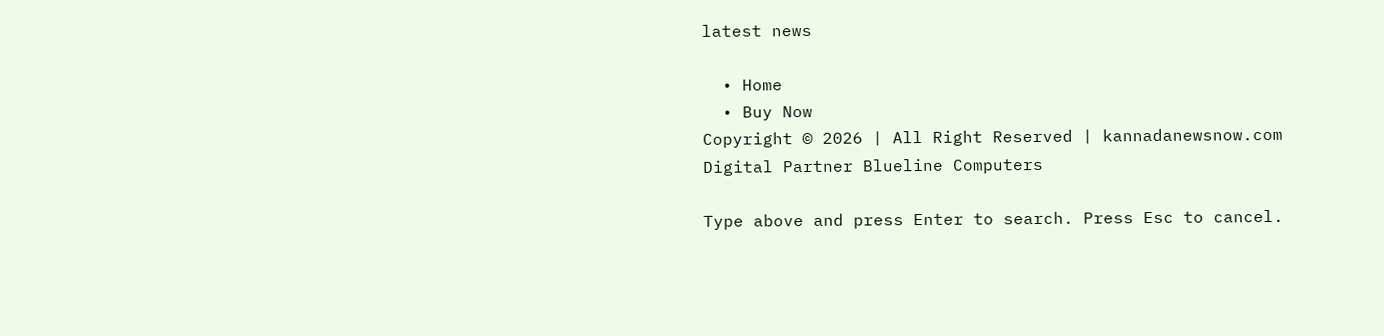latest news

  • Home
  • Buy Now
Copyright © 2026 | All Right Reserved | kannadanewsnow.com
Digital Partner Blueline Computers

Type above and press Enter to search. Press Esc to cancel.